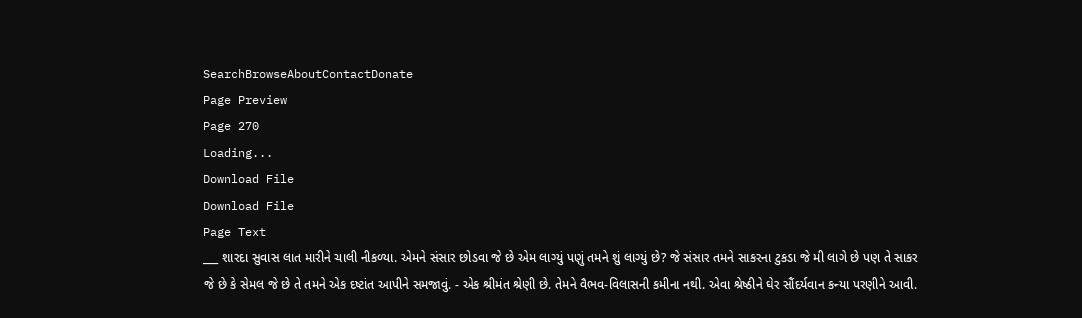SearchBrowseAboutContactDonate
Page Preview
Page 270
Loading...
Download File
Download File
Page Text
___ શારદા સુવાસ લાત મારીને ચાલી નીકળ્યા. એમને સંસાર છોડવા જે છે એમ લાગ્યું પણું તમને શું લાગ્યું છે? જે સંસાર તમને સાકરના ટુકડા જે મી લાગે છે પણ તે સાકર જે છે કે સેમલ જે છે તે તમને એક દષ્ટાંત આપીને સમજાવું. - એક શ્રીમંત શ્રેણી છે. તેમને વૈભવ-વિલાસની કમીના નથી. એવા શ્રેષ્ઠીને ઘેર સૌંદર્યવાન કન્યા પરણીને આવી.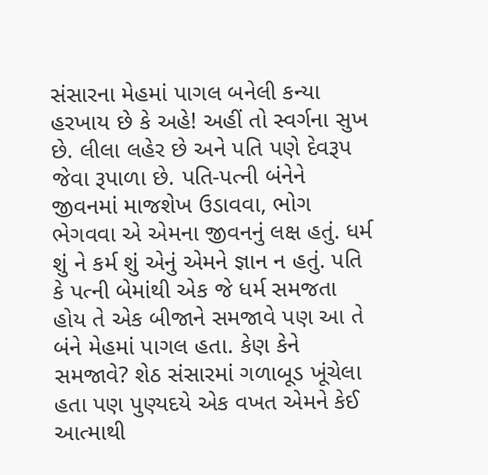સંસારના મેહમાં પાગલ બનેલી કન્યા હરખાય છે કે અહે! અહીં તો સ્વર્ગના સુખ છે. લીલા લહેર છે અને પતિ પણે દેવરૂપ જેવા રૂપાળા છે. પતિ-પત્ની બંનેને જીવનમાં માજશેખ ઉડાવવા, ભોગ ભેગવવા એ એમના જીવનનું લક્ષ હતું. ધર્મ શું ને કર્મ શું એનું એમને જ્ઞાન ન હતું. પતિ કે પત્ની બેમાંથી એક જે ધર્મ સમજતા હોય તે એક બીજાને સમજાવે પણ આ તે બંને મેહમાં પાગલ હતા. કેણ કેને સમજાવે? શેઠ સંસારમાં ગળાબૂડ ખૂંચેલા હતા પણ પુણ્યદયે એક વખત એમને કેઈ આત્માથી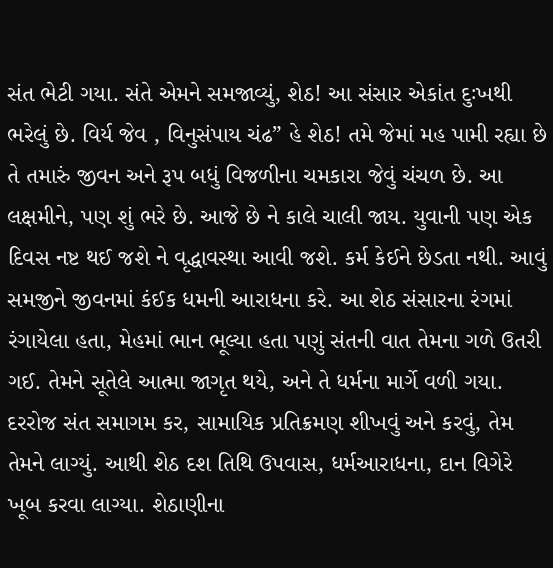સંત ભેટી ગયા. સંતે એમને સમજાવ્યું, શેઠ! આ સંસાર એકાંત દુઃખથી ભરેલું છે. વિર્ય જેવ , વિનુસંપાય ચંઢ” હે શેઠ! તમે જેમાં મહ પામી રહ્યા છે તે તમારું જીવન અને રૂપ બધું વિજળીના ચમકારા જેવું ચંચળ છે. આ લક્ષમીને, પણ શું ભરે છે. આજે છે ને કાલે ચાલી જાય. યુવાની પણ એક દિવસ નષ્ટ થઈ જશે ને વૃદ્ધાવસ્થા આવી જશે. કર્મ કેઈને છેડતા નથી. આવું સમજીને જીવનમાં કંઈક ધમની આરાધના કરે. આ શેઠ સંસારના રંગમાં રંગાયેલા હતા, મેહમાં ભાન ભૂલ્યા હતા પણું સંતની વાત તેમના ગળે ઉતરી ગઈ. તેમને સૂતેલે આત્મા જાગૃત થયે, અને તે ધર્મના માર્ગે વળી ગયા. દરરોજ સંત સમાગમ કર, સામાયિક પ્રતિક્રમણ શીખવું અને કરવું, તેમ તેમને લાગ્યું. આથી શેઠ દશ તિથિ ઉપવાસ, ધર્મઆરાધના, દાન વિગેરે ખૂબ કરવા લાગ્યા. શેઠાણીના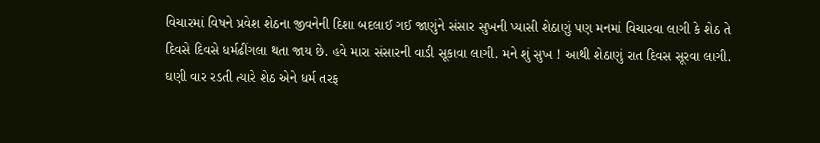વિચારમાં વિષને પ્રવેશ શેઠના જીવનેની દિશા બદલાઈ ગઈ જાણુંને સંસાર સુખની પ્યાસી શેઠાણું પણ મનમાં વિચારવા લાગી કે શેઠ તે દિવસે દિવસે ધર્મઢીંગલા થતા જાય છે. હવે મારા સંસારની વાડી સૂકાવા લાગી. મને શું સુખ ! આથી શેઠાણું રાત દિવસ સૂરવા લાગી. ઘણી વાર રડતી ત્યારે શેઠ એને ધર્મ તરફ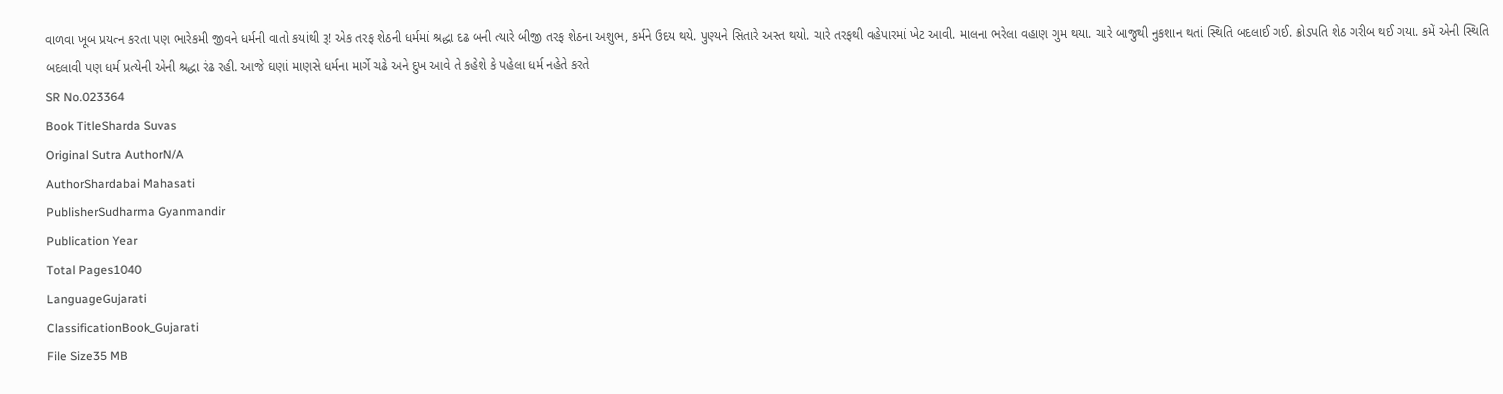વાળવા ખૂબ પ્રયત્ન કરતા પણ ભારેકમી જીવને ધર્મની વાતો કયાંથી રૂ! એક તરફ શેઠની ધર્મમાં શ્રદ્ધા દઢ બની ત્યારે બીજી તરફ શેઠના અશુભ, કર્મને ઉદય થયે. પુણ્યને સિતારે અસ્ત થયો. ચારે તરફથી વહેપારમાં ખેટ આવી. માલના ભરેલા વહાણ ગુમ થયા. ચારે બાજુથી નુકશાન થતાં સ્થિતિ બદલાઈ ગઈ. ક્રોડપતિ શેઠ ગરીબ થઈ ગયા. કમેં એની સ્થિતિ બદલાવી પણ ધર્મ પ્રત્યેની એની શ્રદ્ધા રંઢ રહી. આજે ઘણાં માણસે ધર્મના માર્ગે ચઢે અને દુખ આવે તે કહેશે કે પહેલા ધર્મ નહેતે કરતે
SR No.023364
Book TitleSharda Suvas
Original Sutra AuthorN/A
AuthorShardabai Mahasati
PublisherSudharma Gyanmandir
Publication Year
Total Pages1040
LanguageGujarati
ClassificationBook_Gujarati
File Size35 MB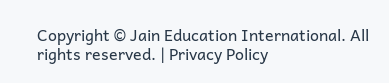Copyright © Jain Education International. All rights reserved. | Privacy Policy